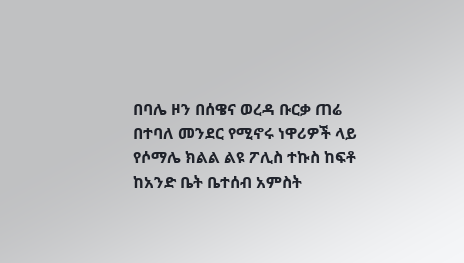በባሌ ዞን በሰዌና ወረዳ ቡርቃ ጠሬ በተባለ መንደር የሚኖሩ ነዋሪዎች ላይ የሶማሌ ክልል ልዩ ፖሊስ ተኩስ ከፍቶ ከአንድ ቤት ቤተሰብ አምስት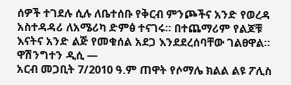ሰዎች ተገደሉ ሲሉ ለቤተሰቡ የቅርብ ምንጮችና አንድ የወረዳ አስተዳዳሪ ለአሜሪካ ድምፅ ተናገሩ። በተጨማሪም የልጆቹ እናትና አንድ ልጅ የመቁሰል አደጋ እንደደረሰባቸው ገልፀዋል።
ዋሽንግተን ዲሲ —
አርብ መጋቢት 7/2010 ዓ.ም ጠዋት የሶማሌ ክልል ልዩ ፖሊስ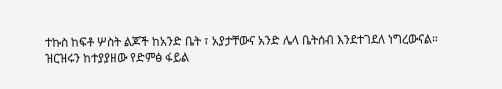ተኩስ ከፍቶ ሦስት ልጆች ከአንድ ቤት ፣ አያታቸውና አንድ ሌላ ቤትሰብ እንደተገደለ ነግረውናል።
ዝርዝሩን ከተያያዘው የድምፅ ፋይል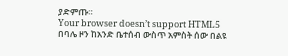ያድምጡ።
Your browser doesn’t support HTML5
በባሌ ዞን ከአንድ ቤተሰብ ውስጥ አምስት ሰው በልዩ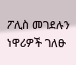ፖሊስ መገደሉን ነዋሪዎች ገለፁ